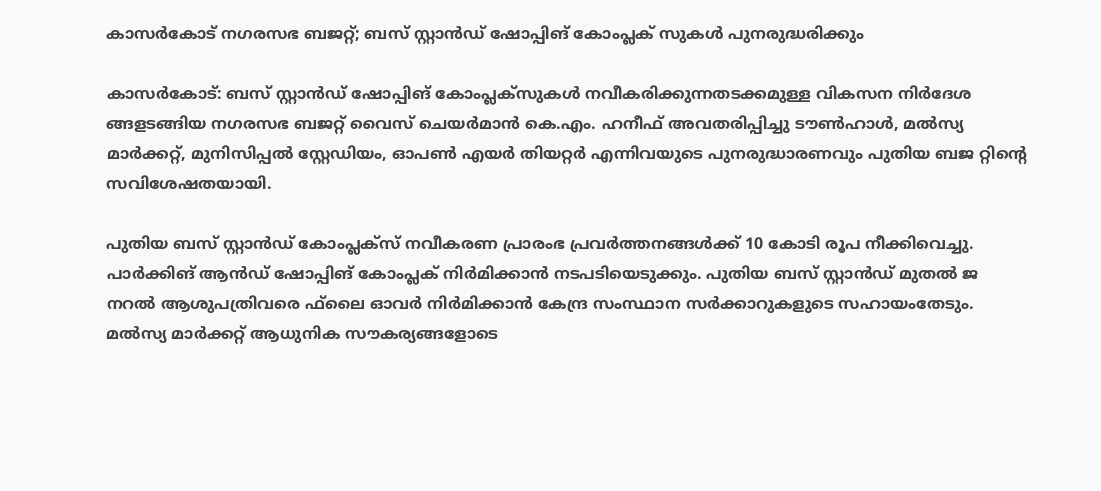കാസര്‍കോട് നഗരസഭ ബജറ്റ്; ബസ് സ്റ്റാന്‍ഡ് ഷോപ്പിങ് കോംപ്ലക് സുകള്‍ പുനരുദ്ധരിക്കും

കാസര്‍കോട്: ബസ് സ്റ്റാന്‍ഡ് ഷോപ്പിങ് കോംപ്ലക്സുകള്‍ നവീകരിക്കുന്നതടക്കമുള്ള വികസന നിര്‍ദേശ ങ്ങളടങ്ങിയ നഗരസഭ ബജറ്റ് വൈസ് ചെയര്‍മാന്‍ കെ.എം. ഹനീഫ് അവതരിപ്പിച്ചു ടൗണ്‍ഹാള്‍, മല്‍സ്യ മാര്‍ക്കറ്റ്, മുനിസിപ്പല്‍ സ്റ്റേഡിയം, ഓപണ്‍ എയര്‍ തിയറ്റര്‍ എന്നിവയുടെ പുനരുദ്ധാരണവും പുതിയ ബജ റ്റിന്റെ സവിശേഷതയായി.

പുതിയ ബസ് സ്റ്റാന്‍ഡ് കോംപ്ലക്സ് നവീകരണ പ്രാരംഭ പ്രവര്‍ത്തനങ്ങള്‍ക്ക് 10 കോടി രൂപ നീക്കിവെച്ചു. പാര്‍ക്കിങ് ആന്‍ഡ് ഷോപ്പിങ് കോംപ്ലക് നിര്‍മിക്കാന്‍ നടപടിയെടുക്കും. പുതിയ ബസ് സ്റ്റാന്‍ഡ് മുതല്‍ ജ നറല്‍ ആശുപത്രിവരെ ഫ്‌ലൈ ഓവര്‍ നിര്‍മിക്കാന്‍ കേന്ദ്ര സംസ്ഥാന സര്‍ക്കാറുകളുടെ സഹായംതേടും.
മല്‍സ്യ മാര്‍ക്കറ്റ് ആധുനിക സൗകര്യങ്ങളോടെ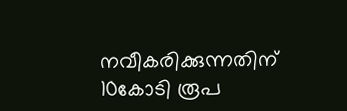നവീകരിക്കുന്നതിന് 10കോടി രൂപ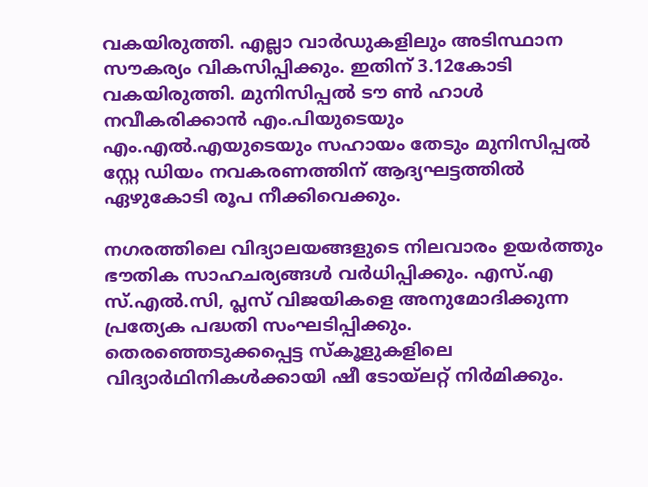വകയിരുത്തി. എല്ലാ വാര്‍ഡുകളിലും അടിസ്ഥാന സൗകര്യം വികസിപ്പിക്കും. ഇതിന് 3.12കോടി വകയിരുത്തി. മുനിസിപ്പല്‍ ടൗ ണ്‍ ഹാള്‍ നവീകരിക്കാന്‍ എം.പിയുടെയും എം.എല്‍.എയുടെയും സഹായം തേടും മുനിസിപ്പല്‍ സ്റ്റേ ഡിയം നവകരണത്തിന് ആദ്യഘട്ടത്തില്‍ ഏഴുകോടി രൂപ നീക്കിവെക്കും.

നഗരത്തിലെ വിദ്യാലയങ്ങളുടെ നിലവാരം ഉയര്‍ത്തും ഭൗതിക സാഹചര്യങ്ങള്‍ വര്‍ധിപ്പിക്കും. എസ്.എ സ്.എല്‍.സി, പ്ലസ് വിജയികളെ അനുമോദിക്കുന്ന പ്രത്യേക പദ്ധതി സംഘടിപ്പിക്കും. തെരഞ്ഞെടുക്കപ്പെട്ട സ്‌കൂളുകളിലെ വിദ്യാര്‍ഥിനികള്‍ക്കായി ഷീ ടോയ്ലറ്റ് നിര്‍മിക്കും.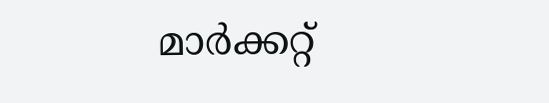മാര്‍ക്കറ്റ്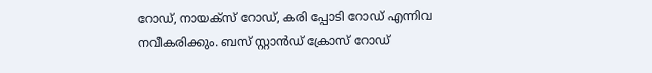റോഡ്, നായക്സ് റോഡ്, കരി പ്പോടി റോഡ് എന്നിവ നവീകരിക്കും. ബസ് സ്റ്റാന്‍ഡ് ക്രോസ് റോഡ്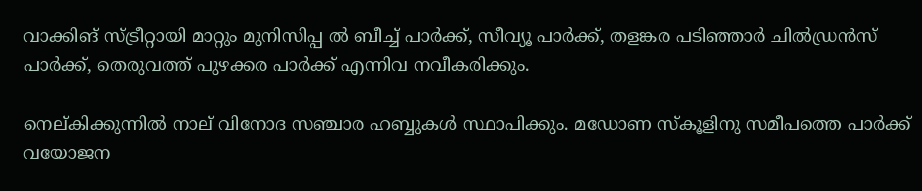വാക്കിങ് സ്ട്രീറ്റായി മാറ്റും മുനിസിപ്പ ല്‍ ബീച്ച് പാര്‍ക്ക്, സീവ്യൂ പാര്‍ക്ക്, തളങ്കര പടിഞ്ഞാര്‍ ചില്‍ഡ്രന്‍സ് പാര്‍ക്ക്, തെരുവത്ത് പുഴക്കര പാര്‍ക്ക് എന്നിവ നവീകരിക്കും.

നെല്കിക്കുന്നില്‍ നാല് വിനോദ സഞ്ചാര ഹബ്ബുകള്‍ സ്ഥാപിക്കും. മഡോണ സ്‌കൂളിനു സമീപത്തെ പാര്‍ക്ക് വയോജന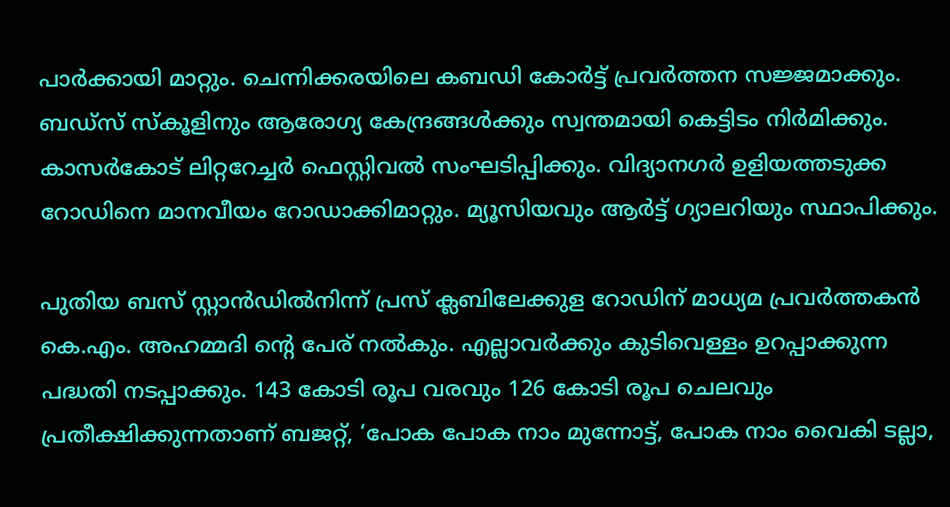പാര്‍ക്കായി മാറ്റും. ചെന്നിക്കരയിലെ കബഡി കോര്‍ട്ട് പ്രവര്‍ത്തന സജ്ജമാക്കും. ബഡ്‌സ് സ്‌കൂളിനും ആരോഗ്യ കേന്ദ്രങ്ങള്‍ക്കും സ്വന്തമായി കെട്ടിടം നിര്‍മിക്കും.
കാസര്‍കോട് ലിറ്ററേച്ചര്‍ ഫെസ്റ്റിവല്‍ സംഘടിപ്പിക്കും. വിദ്യാനഗര്‍ ഉളിയത്തടുക്ക റോഡിനെ മാനവീയം റോഡാക്കിമാറ്റും. മ്യൂസിയവും ആര്‍ട്ട് ഗ്യാലറിയും സ്ഥാപിക്കും.

പുതിയ ബസ് സ്റ്റാന്‍ഡില്‍നിന്ന് പ്രസ് ക്ലബിലേക്കുള റോഡിന് മാധ്യമ പ്രവര്‍ത്തകന്‍ കെ.എം. അഹമ്മദി ന്റെ പേര് നല്‍കും. എല്ലാവര്‍ക്കും കുടിവെള്ളം ഉറപ്പാക്കുന്ന പദ്ധതി നടപ്പാക്കും. 143 കോടി രൂപ വരവും 126 കോടി രൂപ ചെലവും പ്രതീക്ഷിക്കുന്നതാണ് ബജറ്റ്, ‘പോക പോക നാം മുന്നോട്ട്, പോക നാം വൈകി ടല്ലാ,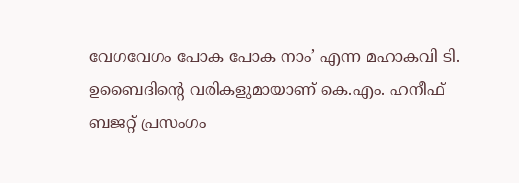വേഗവേഗം പോക പോക നാം’ എന്ന മഹാകവി ടി. ഉബൈദിന്റെ വരികളുമായാണ് കെ.എം. ഹനീഫ് ബജറ്റ് പ്രസംഗം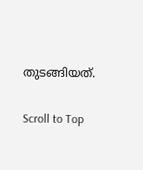തുടങ്ങിയത്.

Scroll to Top